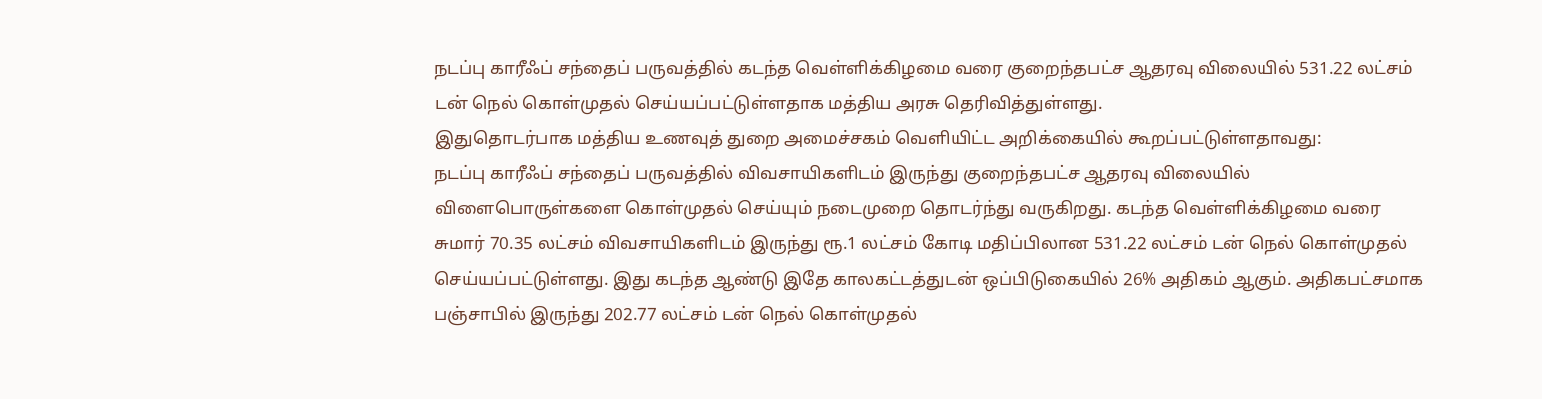நடப்பு காரீஃப் சந்தைப் பருவத்தில் கடந்த வெள்ளிக்கிழமை வரை குறைந்தபட்ச ஆதரவு விலையில் 531.22 லட்சம் டன் நெல் கொள்முதல் செய்யப்பட்டுள்ளதாக மத்திய அரசு தெரிவித்துள்ளது.
இதுதொடர்பாக மத்திய உணவுத் துறை அமைச்சகம் வெளியிட்ட அறிக்கையில் கூறப்பட்டுள்ளதாவது:
நடப்பு காரீஃப் சந்தைப் பருவத்தில் விவசாயிகளிடம் இருந்து குறைந்தபட்ச ஆதரவு விலையில் விளைபொருள்களை கொள்முதல் செய்யும் நடைமுறை தொடர்ந்து வருகிறது. கடந்த வெள்ளிக்கிழமை வரை சுமார் 70.35 லட்சம் விவசாயிகளிடம் இருந்து ரூ.1 லட்சம் கோடி மதிப்பிலான 531.22 லட்சம் டன் நெல் கொள்முதல் செய்யப்பட்டுள்ளது. இது கடந்த ஆண்டு இதே காலகட்டத்துடன் ஒப்பிடுகையில் 26% அதிகம் ஆகும். அதிகபட்சமாக பஞ்சாபில் இருந்து 202.77 லட்சம் டன் நெல் கொள்முதல்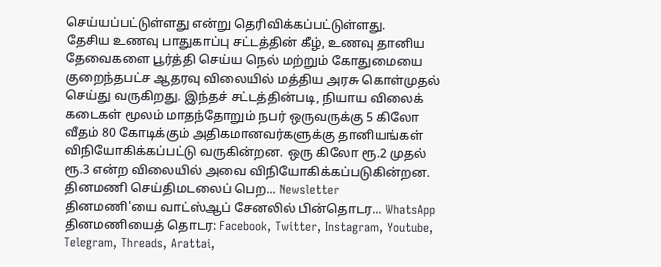செய்யப்பட்டுள்ளது என்று தெரிவிக்கப்பட்டுள்ளது.
தேசிய உணவு பாதுகாப்பு சட்டத்தின் கீழ், உணவு தானிய தேவைகளை பூர்த்தி செய்ய நெல் மற்றும் கோதுமையை குறைந்தபட்ச ஆதரவு விலையில் மத்திய அரசு கொள்முதல் செய்து வருகிறது. இந்தச் சட்டத்தின்படி, நியாய விலைக் கடைகள் மூலம் மாதந்தோறும் நபர் ஒருவருக்கு 5 கிலோ வீதம் 80 கோடிக்கும் அதிகமானவர்களுக்கு தானியங்கள் விநியோகிக்கப்பட்டு வருகின்றன. ஒரு கிலோ ரூ.2 முதல் ரூ.3 என்ற விலையில் அவை விநியோகிக்கப்படுகின்றன.
தினமணி செய்திமடலைப் பெற... Newsletter
தினமணி'யை வாட்ஸ்ஆப் சேனலில் பின்தொடர... WhatsApp
தினமணியைத் தொடர: Facebook, Twitter, Instagram, Youtube, Telegram, Threads, Arattai,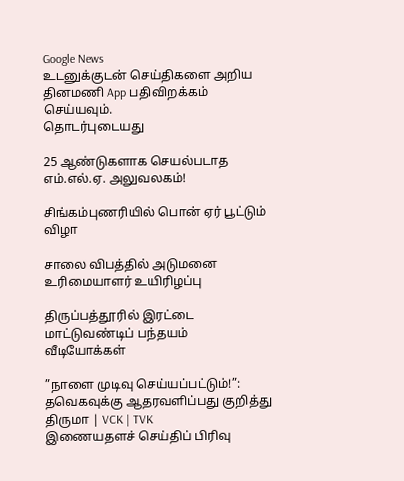Google News
உடனுக்குடன் செய்திகளை அறிய தினமணி App பதிவிறக்கம் செய்யவும்.
தொடர்புடையது

25 ஆண்டுகளாக செயல்படாத எம்.எல்.ஏ. அலுவலகம்!

சிங்கம்புணரியில் பொன் ஏர் பூட்டும் விழா

சாலை விபத்தில் அடுமனை உரிமையாளர் உயிரிழப்பு

திருப்பத்தூரில் இரட்டை மாட்டுவண்டிப் பந்தயம்
வீடியோக்கள்

”நாளை முடிவு செய்யப்பட்டும்!”: தவெகவுக்கு ஆதரவளிப்பது குறித்து திருமா | VCK | TVK
இணையதளச் செய்திப் பிரிவு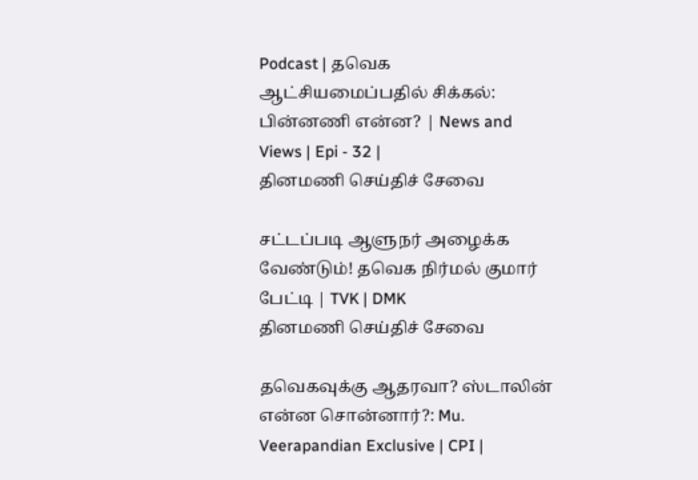Podcast | தவெக ஆட்சியமைப்பதில் சிக்கல்: பின்னணி என்ன? | News and Views | Epi - 32 |
தினமணி செய்திச் சேவை

சட்டப்படி ஆளுநர் அழைக்க வேண்டும்! தவெக நிர்மல் குமார் பேட்டி | TVK | DMK
தினமணி செய்திச் சேவை

தவெகவுக்கு ஆதரவா? ஸ்டாலின் என்ன சொன்னார்?: Mu. Veerapandian Exclusive | CPI |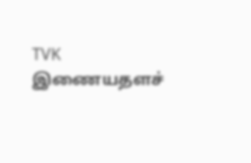TVK
இணையதளச்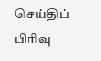செய்திப் பிரிவு